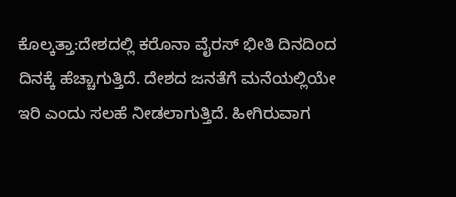ಕೊಲ್ಕತ್ತಾ:ದೇಶದಲ್ಲಿ ಕರೊನಾ ವೈರಸ್ ಭೀತಿ ದಿನದಿಂದ ದಿನಕ್ಕೆ ಹೆಚ್ಚಾಗುತ್ತಿದೆ. ದೇಶದ ಜನತೆಗೆ ಮನೆಯಲ್ಲಿಯೇ ಇರಿ ಎಂದು ಸಲಹೆ ನೀಡಲಾಗುತ್ತಿದೆ. ಹೀಗಿರುವಾಗ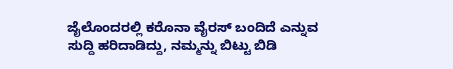ಜೈಲೊಂದರಲ್ಲಿ ಕರೊನಾ ವೈರಸ್ ಬಂದಿದೆ ಎನ್ನುವ ಸುದ್ದಿ ಹರಿದಾಡಿದ್ದು, ನಮ್ಮನ್ನು ಬಿಟ್ಟು ಬಿಡಿ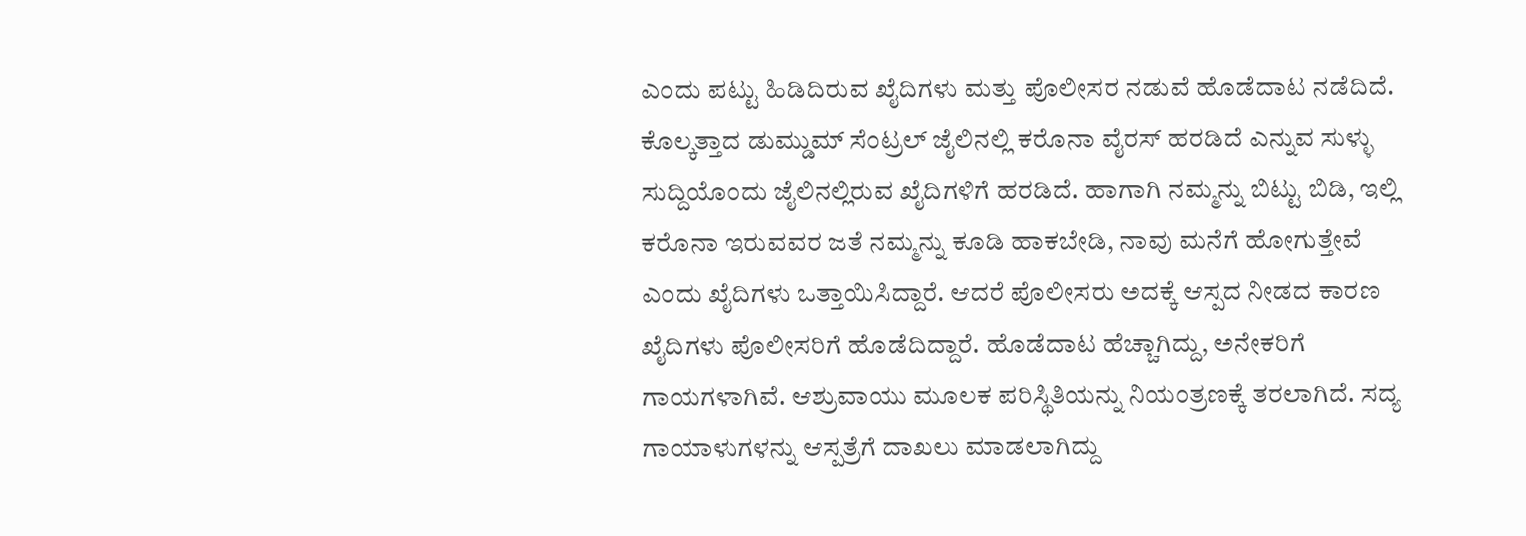ಎಂದು ಪಟ್ಟು ಹಿಡಿದಿರುವ ಖೈದಿಗಳು ಮತ್ತು ಪೊಲೀಸರ ನಡುವೆ ಹೊಡೆದಾಟ ನಡೆದಿದೆ.
ಕೊಲ್ಕತ್ತಾದ ಡುಮ್ಡುಮ್ ಸೆಂಟ್ರಲ್ ಜೈಲಿನಲ್ಲಿ ಕರೊನಾ ವೈರಸ್ ಹರಡಿದೆ ಎನ್ನುವ ಸುಳ್ಳು ಸುದ್ದಿಯೊಂದು ಜೈಲಿನಲ್ಲಿರುವ ಖೈದಿಗಳಿಗೆ ಹರಡಿದೆ. ಹಾಗಾಗಿ ನಮ್ಮನ್ನು ಬಿಟ್ಟು ಬಿಡಿ, ಇಲ್ಲಿ ಕರೊನಾ ಇರುವವರ ಜತೆ ನಮ್ಮನ್ನು ಕೂಡಿ ಹಾಕಬೇಡಿ, ನಾವು ಮನೆಗೆ ಹೋಗುತ್ತೇವೆ ಎಂದು ಖೈದಿಗಳು ಒತ್ತಾಯಿಸಿದ್ದಾರೆ. ಆದರೆ ಪೊಲೀಸರು ಅದಕ್ಕೆ ಆಸ್ಪದ ನೀಡದ ಕಾರಣ ಖೈದಿಗಳು ಪೊಲೀಸರಿಗೆ ಹೊಡೆದಿದ್ದಾರೆ. ಹೊಡೆದಾಟ ಹೆಚ್ಚಾಗಿದ್ದು, ಅನೇಕರಿಗೆ ಗಾಯಗಳಾಗಿವೆ. ಆಶ್ರುವಾಯು ಮೂಲಕ ಪರಿಸ್ಥಿತಿಯನ್ನು ನಿಯಂತ್ರಣಕ್ಕೆ ತರಲಾಗಿದೆ. ಸದ್ಯ ಗಾಯಾಳುಗಳನ್ನು ಆಸ್ಪತ್ರೆಗೆ ದಾಖಲು ಮಾಡಲಾಗಿದ್ದು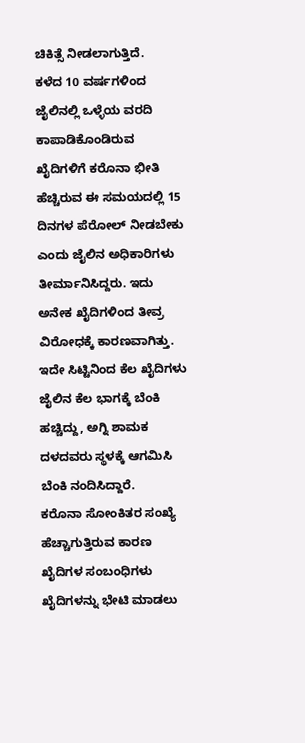ಚಿಕಿತ್ಸೆ ನೀಡಲಾಗುತ್ತಿದೆ.
ಕಳೆದ 10 ವರ್ಷಗಳಿಂದ ಜೈಲಿನಲ್ಲಿ ಒಳ್ಳೆಯ ವರದಿ ಕಾಪಾಡಿಕೊಂಡಿರುವ ಖೈದಿಗಳಿಗೆ ಕರೊನಾ ಭೀತಿ ಹೆಚ್ಚಿರುವ ಈ ಸಮಯದಲ್ಲಿ 15 ದಿನಗಳ ಪೆರೋಲ್ ನೀಡಬೇಕು ಎಂದು ಜೈಲಿನ ಅಧಿಕಾರಿಗಳು ತೀರ್ಮಾನಿಸಿದ್ದರು. ಇದು ಅನೇಕ ಖೈದಿಗಳಿಂದ ತೀವ್ರ ವಿರೋಧಕ್ಕೆ ಕಾರಣವಾಗಿತ್ತು. ಇದೇ ಸಿಟ್ಟಿನಿಂದ ಕೆಲ ಖೈದಿಗಳು ಜೈಲಿನ ಕೆಲ ಭಾಗಕ್ಕೆ ಬೆಂಕಿ ಹಚ್ಚಿದ್ದು, ಅಗ್ನಿ ಶಾಮಕ ದಳದವರು ಸ್ಥಳಕ್ಕೆ ಆಗಮಿಸಿ ಬೆಂಕಿ ನಂದಿಸಿದ್ದಾರೆ.
ಕರೊನಾ ಸೋಂಕಿತರ ಸಂಖ್ಯೆ ಹೆಚ್ಚಾಗುತ್ತಿರುವ ಕಾರಣ ಖೈದಿಗಳ ಸಂಬಂಧಿಗಳು ಖೈದಿಗಳನ್ನು ಭೇಟಿ ಮಾಡಲು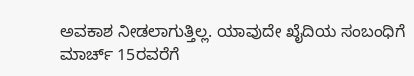ಅವಕಾಶ ನೀಡಲಾಗುತ್ತಿಲ್ಲ. ಯಾವುದೇ ಖೈದಿಯ ಸಂಬಂಧಿಗೆ ಮಾರ್ಚ್ 15ರವರೆಗೆ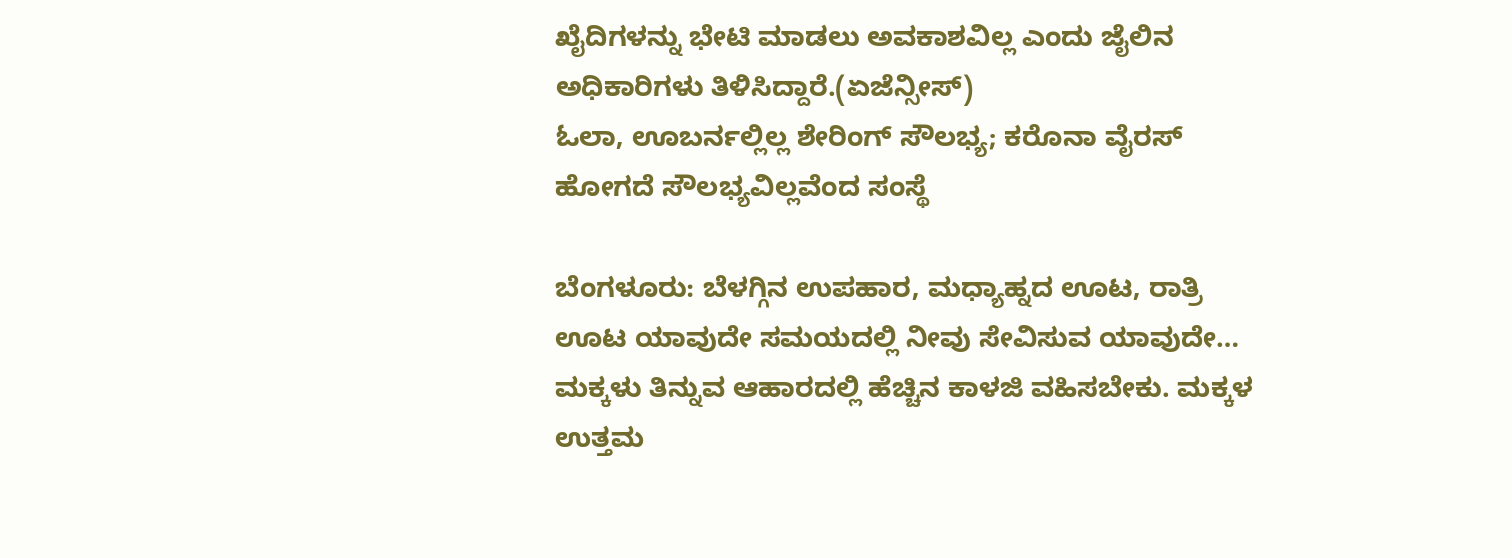ಖೈದಿಗಳನ್ನು ಭೇಟಿ ಮಾಡಲು ಅವಕಾಶವಿಲ್ಲ ಎಂದು ಜೈಲಿನ ಅಧಿಕಾರಿಗಳು ತಿಳಿಸಿದ್ದಾರೆ.(ಏಜೆನ್ಸೀಸ್)
ಓಲಾ, ಊಬರ್ನಲ್ಲಿಲ್ಲ ಶೇರಿಂಗ್ ಸೌಲಭ್ಯ; ಕರೊನಾ ವೈರಸ್ ಹೋಗದೆ ಸೌಲಭ್ಯವಿಲ್ಲವೆಂದ ಸಂಸ್ಥೆ

ಬೆಂಗಳೂರು: ಬೆಳಗ್ಗಿನ ಉಪಹಾರ, ಮಧ್ಯಾಹ್ನದ ಊಟ, ರಾತ್ರಿ ಊಟ ಯಾವುದೇ ಸಮಯದಲ್ಲಿ ನೀವು ಸೇವಿಸುವ ಯಾವುದೇ…
ಮಕ್ಕಳು ತಿನ್ನುವ ಆಹಾರದಲ್ಲಿ ಹೆಚ್ಚಿನ ಕಾಳಜಿ ವಹಿಸಬೇಕು. ಮಕ್ಕಳ ಉತ್ತಮ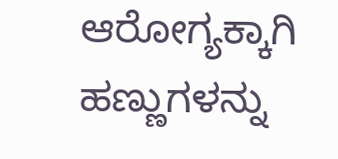ಆರೋಗ್ಯಕ್ಕಾಗಿ ಹಣ್ಣುಗಳನ್ನು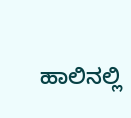ಹಾಲಿನಲ್ಲಿ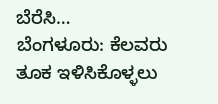ಬೆರೆಸಿ…
ಬೆಂಗಳೂರು: ಕೆಲವರು ತೂಕ ಇಳಿಸಿಕೊಳ್ಳಲು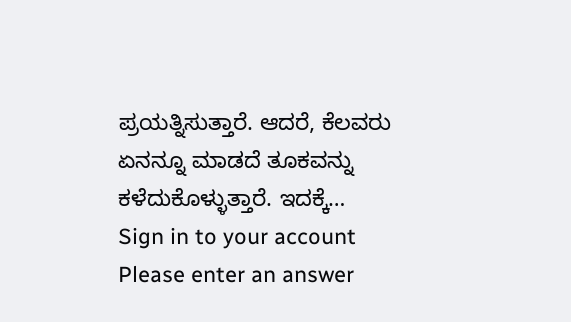ಪ್ರಯತ್ನಿಸುತ್ತಾರೆ. ಆದರೆ, ಕೆಲವರು ಏನನ್ನೂ ಮಾಡದೆ ತೂಕವನ್ನು ಕಳೆದುಕೊಳ್ಳುತ್ತಾರೆ. ಇದಕ್ಕೆ…
Sign in to your account
Please enter an answer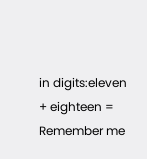in digits:eleven + eighteen =
Remember me